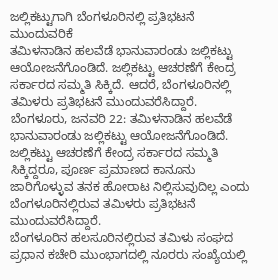ಜಲ್ಲಿಕಟ್ಟುಗಾಗಿ ಬೆಂಗಳೂರಿನಲ್ಲಿ ಪ್ರತಿಭಟನೆ ಮುಂದುವರಿಕೆ
ತಮಿಳನಾಡಿನ ಹಲವೆಡೆ ಭಾನುವಾರಂಡು ಜಲ್ಲಿಕಟ್ಟು ಆಯೋಜನೆಗೊಂಡಿದೆ. ಜಲ್ಲಿಕಟ್ಟು ಆಚರಣೆಗೆ ಕೇಂದ್ರ ಸರ್ಕಾರದ ಸಮ್ಮತಿ ಸಿಕ್ಕಿದೆ. ಆದರೆ, ಬೆಂಗಳೂರಿನಲ್ಲಿ ತಮಿಳರು ಪ್ರತಿಭಟನೆ ಮುಂದುವರೆಸಿದ್ದಾರೆ.
ಬೆಂಗಳೂರು, ಜನವರಿ 22: ತಮಿಳನಾಡಿನ ಹಲವೆಡೆ ಭಾನುವಾರಂಡು ಜಲ್ಲಿಕಟ್ಟು ಆಯೋಜನೆಗೊಂಡಿದೆ. ಜಲ್ಲಿಕಟ್ಟು ಆಚರಣೆಗೆ ಕೇಂದ್ರ ಸರ್ಕಾರದ ಸಮ್ಮತಿ ಸಿಕ್ಕಿದ್ದರೂ, ಪೂರ್ಣ ಪ್ರಮಾಣದ ಕಾನೂನು ಜಾರಿಗೊಳ್ಳುವ ತನಕ ಹೋರಾಟ ನಿಲ್ಲಿಸುವುದಿಲ್ಲ ಎಂದು ಬೆಂಗಳೂರಿನಲ್ಲಿರುವ ತಮಿಳರು ಪ್ರತಿಭಟನೆ ಮುಂದುವರೆಸಿದ್ದಾರೆ.
ಬೆಂಗಳೂರಿನ ಹಲಸೂರಿನಲ್ಲಿರುವ ತಮಿಳು ಸಂಘದ ಪ್ರಧಾನ ಕಚೇರಿ ಮುಂಭಾಗದಲ್ಲಿ ನೂರರು ಸಂಖ್ಯೆಯಲ್ಲಿ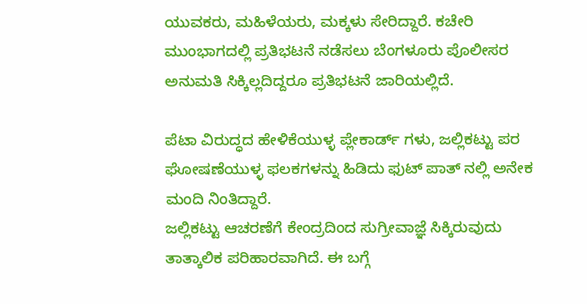ಯುವಕರು, ಮಹಿಳೆಯರು, ಮಕ್ಕಳು ಸೇರಿದ್ದಾರೆ. ಕಚೇರಿ ಮುಂಭಾಗದಲ್ಲಿ ಪ್ರತಿಭಟನೆ ನಡೆಸಲು ಬೆಂಗಳೂರು ಪೊಲೀಸರ ಅನುಮತಿ ಸಿಕ್ಕಿಲ್ಲದಿದ್ದರೂ ಪ್ರತಿಭಟನೆ ಜಾರಿಯಲ್ಲಿದೆ.

ಪೆಟಾ ವಿರುದ್ಧದ ಹೇಳಿಕೆಯುಳ್ಳ ಪ್ಲೇಕಾರ್ಡ್ ಗಳು, ಜಲ್ಲಿಕಟ್ಟು ಪರ ಘೋಷಣೆಯುಳ್ಳ ಫಲಕಗಳನ್ನು ಹಿಡಿದು ಫುಟ್ ಪಾತ್ ನಲ್ಲಿ ಅನೇಕ ಮಂದಿ ನಿಂತಿದ್ದಾರೆ.
ಜಲ್ಲಿಕಟ್ಟು ಆಚರಣೆಗೆ ಕೇಂದ್ರದಿಂದ ಸುಗ್ರೀವಾಜ್ಞೆ ಸಿಕ್ಕಿರುವುದು ತಾತ್ಕಾಲಿಕ ಪರಿಹಾರವಾಗಿದೆ. ಈ ಬಗ್ಗೆ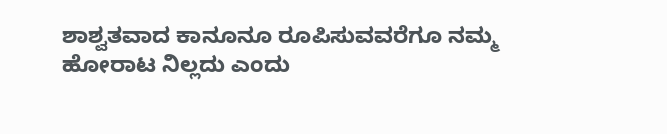ಶಾಶ್ವತವಾದ ಕಾನೂನೂ ರೂಪಿಸುವವರೆಗೂ ನಮ್ಮ ಹೋರಾಟ ನಿಲ್ಲದು ಎಂದು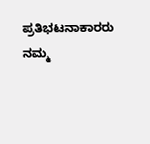ಪ್ರತಿಭಟನಾಕಾರರು ನಮ್ಮ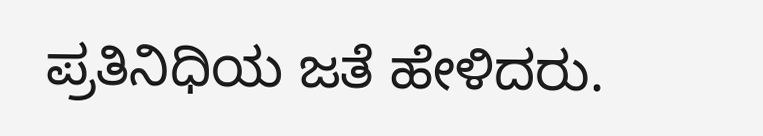ಪ್ರತಿನಿಧಿಯ ಜತೆ ಹೇಳಿದರು.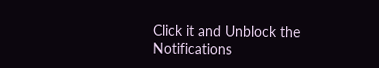Click it and Unblock the Notifications